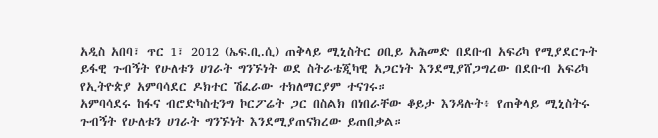አዲስ አበባ፣ ጥር 1፣ 2012 (ኤፍ.ቢ.ሲ) ጠቅላይ ሚኒስትር ዐቢይ አሕመድ በደቡብ አፍሪካ የሚያደርጉት ይፋዊ ጉብኝት የሁለቱን ሀገራት ግንኙነት ወደ ስትራቴጂካዊ አጋርነት እንደሚያሸጋግረው በደቡብ አፍሪካ የኢትዮጵያ አምባሳደር ዶክተር ሽፈራው ተክለማርያም ተናገሩ።
አምባሳደሩ ከፋና ብሮድካስቲንግ ኮርፖሬት ጋር በስልክ በነበራቸው ቆይታ እንዳሉት፥ የጠቅላይ ሚኒስትሩ ጉብኝት የሁለቱን ሀገራት ግንኙነት እንደሚያጠናክረው ይጠበቃል።